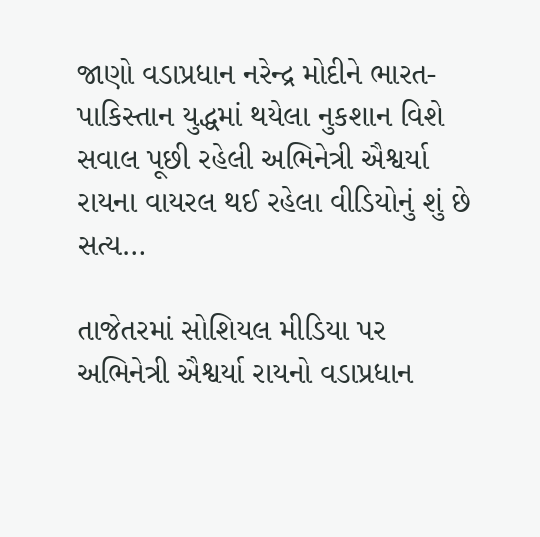જાણો વડાપ્રધાન નરેન્દ્ર મોદીને ભારત-પાકિસ્તાન યુદ્ધમાં થયેલા નુકશાન વિશે સવાલ પૂછી રહેલી અભિનેત્રી ઐશ્વર્યા રાયના વાયરલ થઈ રહેલા વીડિયોનું શું છે સત્ય…

તાજેતરમાં સોશિયલ મીડિયા પર અભિનેત્રી ઐશ્વર્યા રાયનો વડાપ્રધાન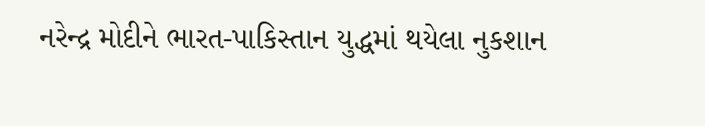નરેન્દ્ર મોદીને ભારત-પાકિસ્તાન યુદ્ધમાં થયેલા નુકશાન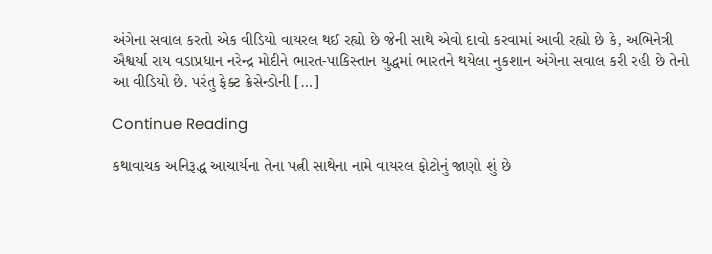અંગેના સવાલ કરતો એક વીડિયો વાયરલ થઈ રહ્યો છે જેની સાથે એવો દાવો કરવામાં આવી રહ્યો છે કે, અભિનેત્રી ઐશ્વર્યા રાય વડાપ્રધાન નરેન્દ્ર મોદીને ભારત-પાકિસ્તાન યુદ્ધમાં ભારતને થયેલા નુકશાન અંગેના સવાલ કરી રહી છે તેનો આ વીડિયો છે. પરંતુ ફેક્ટ ક્રેસેન્ડોની […]

Continue Reading

કથાવાચક અનિરૂદ્ધ આચાર્યના તેના પત્ની સાથેના નામે વાયરલ ફોટોનું જાણો શું છે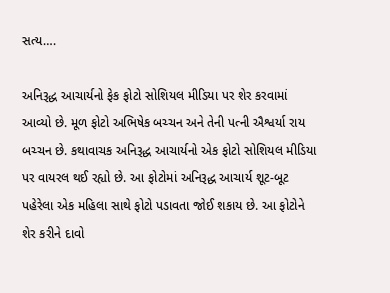સત્ય….

અનિરૂદ્ધ આચાર્યનો ફેક ફોટો સોશિયલ મીડિયા પર શેર કરવામાં આવ્યો છે. મૂળ ફોટો અભિષેક બચ્ચન અને તેની પત્ની ઐશ્વર્યા રાય બચ્ચન છે. કથાવાચક અનિરૂદ્ધ આચાર્યનો એક ફોટો સોશિયલ મીડિયા પર વાયરલ થઈ રહ્યો છે. આ ફોટોમાં અનિરૂદ્ધ આચાર્ય શૂટ-બૂટ પહેરેલા એક મહિલા સાથે ફોટો પડાવતા જોઈ શકાય છે. આ ફોટોને શેર કરીને દાવો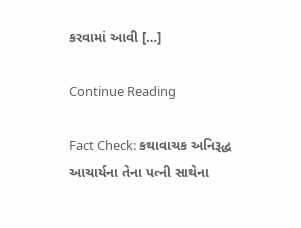કરવામાં આવી […]

Continue Reading

Fact Check: કથાવાચક અનિરૂદ્ધ આચાર્યના તેના પત્ની સાથેના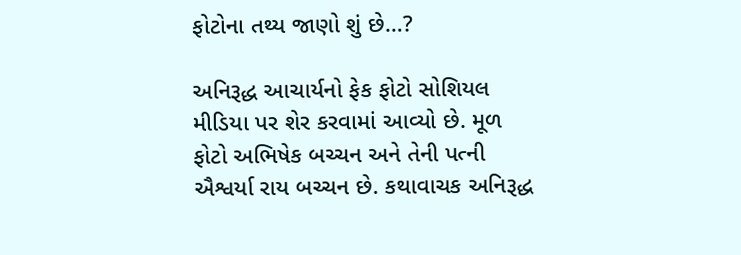ફોટોના તથ્ય જાણો શું છે…?

અનિરૂદ્ધ આચાર્યનો ફેક ફોટો સોશિયલ મીડિયા પર શેર કરવામાં આવ્યો છે. મૂળ ફોટો અભિષેક બચ્ચન અને તેની પત્ની ઐશ્વર્યા રાય બચ્ચન છે. કથાવાચક અનિરૂદ્ધ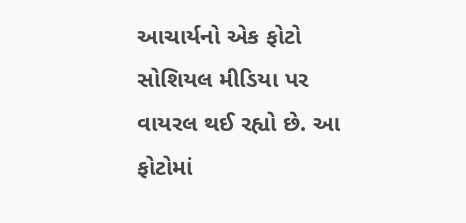આચાર્યનો એક ફોટો સોશિયલ મીડિયા પર વાયરલ થઈ રહ્યો છે. આ ફોટોમાં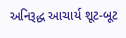અનિરૂદ્ધ આચાર્ય શૂટ-બૂટ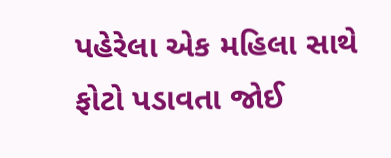પહેરેલા એક મહિલા સાથે ફોટો પડાવતા જોઈ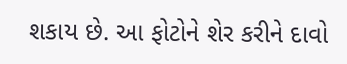શકાય છે. આ ફોટોને શેર કરીને દાવો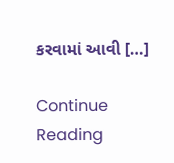કરવામાં આવી […]

Continue Reading